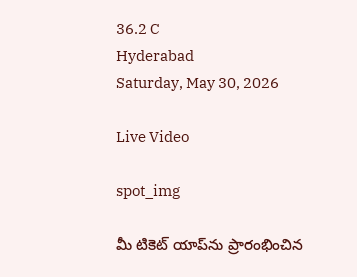36.2 C
Hyderabad
Saturday, May 30, 2026

Live Video

spot_img

మీ టికెట్ యాప్‌ను ప్రారంభించిన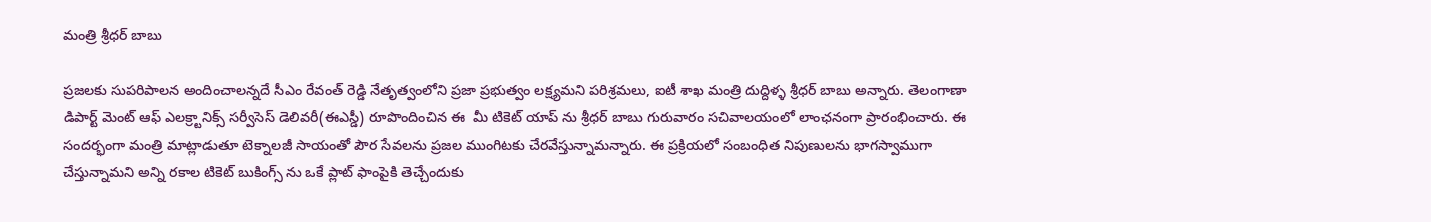మంత్రి శ్రీధర్ బాబు

ప్రజలకు సుపరిపాలన అందించాలన్నదే సీఎం రేవంత్ రెడ్డి నేతృత్వంలోని ప్రజా ప్రభుత్వం లక్ష్యమని పరిశ్రమలు, ఐటీ శాఖ మంత్రి దుద్దిళ్ళ శ్రీధర్‌ బాబు అన్నారు. తెలంగాణా డిపార్ట్ మెంట్ ఆఫ్ ఎలక్ర్టానిక్స్ సర్వీసెస్ డెలివరీ(ఈఎస్డీ) రూపొందించిన ఈ  మీ టికెట్ యాప్ ను శ్రీధర్ బాబు గురువారం సచివాలయంలో లాంఛనంగా ప్రారంభించారు. ఈ సందర్భంగా మంత్రి మాట్లాడుతూ టెక్నాలజీ సాయంతో పౌర సేవలను ప్రజల ముంగిటకు చేరవేస్తున్నామన్నారు. ఈ ప్రక్రియలో సంబంధిత నిపుణులను భాగస్వాముగా చేస్తున్నామని అన్ని రకాల టికెట్ బుకింగ్స్ ను ఒకే ప్లాట్ ఫాంపైకి తెచ్చేందుకు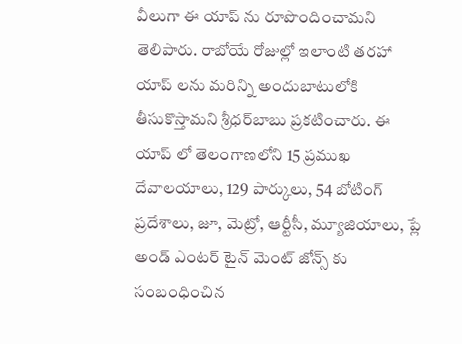వీలుగా ఈ యాప్ ను రూపొందించామని తెలిపారు. రాబోయే రోజుల్లో ఇలాంటి తరహా యాప్ లను మరిన్ని అందుబాటులోకి తీసుకొస్తామని శ్రీధర్‌బాబు ప్రకటించారు. ఈ యాప్ లో తెలంగాణలోని 15 ప్రముఖ దేవాలయాలు, 129 పార్కులు, 54 బోటింగ్ ప్రదేశాలు, జూ, మెట్రో, ఆర్టీసీ, మ్యూజియాలు, ప్లే అండ్ ఎంటర్ టైన్ మెంట్ జోన్స్ కు సంబంధించిన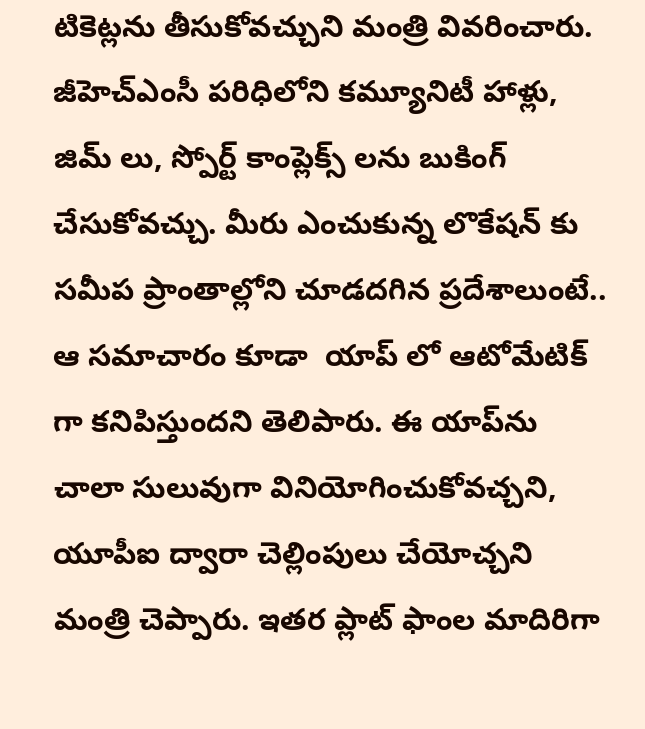టికెట్లను తీసుకోవచ్చుని మంత్రి వివరించారు. జీహెచ్ఎంసీ పరిధిలోని కమ్యూనిటీ హాళ్లు, జిమ్ లు, స్పోర్ట్ కాంప్లెక్స్ లను బుకింగ్ చేసుకోవచ్చు. మీరు ఎంచుకున్న లొకేషన్ కు సమీప ప్రాంతాల్లోని చూడదగిన ప్రదేశాలుంటే.. ఆ సమాచారం కూడా  యాప్ లో ఆటోమేటిక్ గా కనిపిస్తుందని తెలిపారు. ఈ యాప్‌ను చాలా సులువుగా వినియోగించుకోవచ్చని, యూపీఐ ద్వారా చెల్లింపులు చేయోచ్చని మంత్రి చెప్పారు. ఇతర ప్లాట్ ఫాంల మాదిరిగా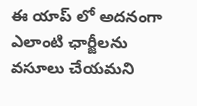ఈ యాప్ లో అదనంగా ఎలాంటి ఛార్జీలను వసూలు చేయమని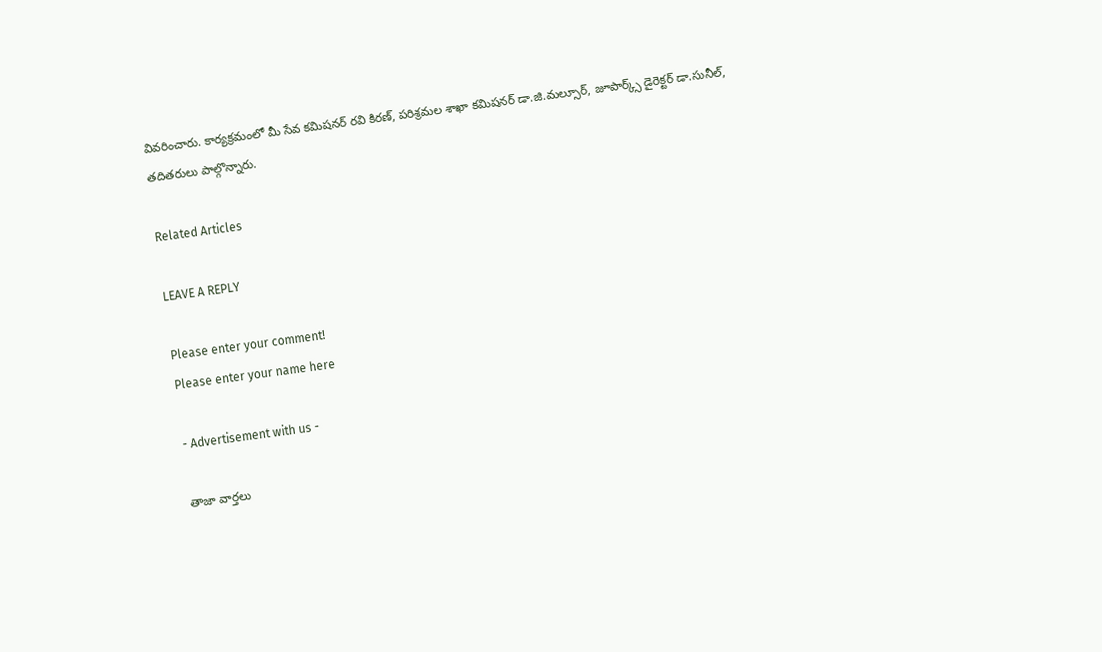వివరించారు. కార్యక్రమంలో మీ సేవ కమిషనర్ రవి కిరణ్, పరిశ్రమల శాఖా కమిషనర్ డా.జి.మల్సూర్, జూపార్క్స్ డైరెక్టర్ డా.సునీల్, తదితరులు పాల్గొన్నారు.

Related Articles

LEAVE A REPLY

Please enter your comment!
Please enter your name here

- Advertisement with us -

తాజా వార్తలు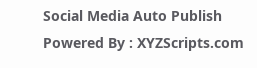Social Media Auto Publish Powered By : XYZScripts.com